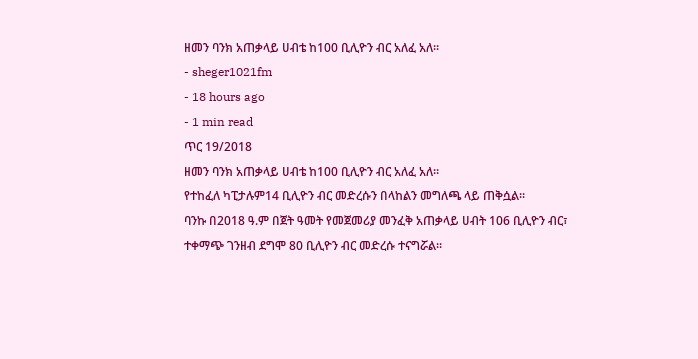ዘመን ባንክ አጠቃላይ ሀብቴ ከ100 ቢሊዮን ብር አለፈ አለ፡፡
- sheger1021fm
- 18 hours ago
- 1 min read
ጥር 19/2018
ዘመን ባንክ አጠቃላይ ሀብቴ ከ100 ቢሊዮን ብር አለፈ አለ፡፡
የተከፈለ ካፒታሉም14 ቢሊዮን ብር መድረሱን በላከልን መግለጫ ላይ ጠቅሷል፡፡
ባንኩ በ2018 ዓ.ም በጀት ዓመት የመጀመሪያ መንፈቅ አጠቃላይ ሀብት 106 ቢሊዮን ብር፣ ተቀማጭ ገንዘብ ደግሞ 80 ቢሊዮን ብር መድረሱ ተናግሯል፡፡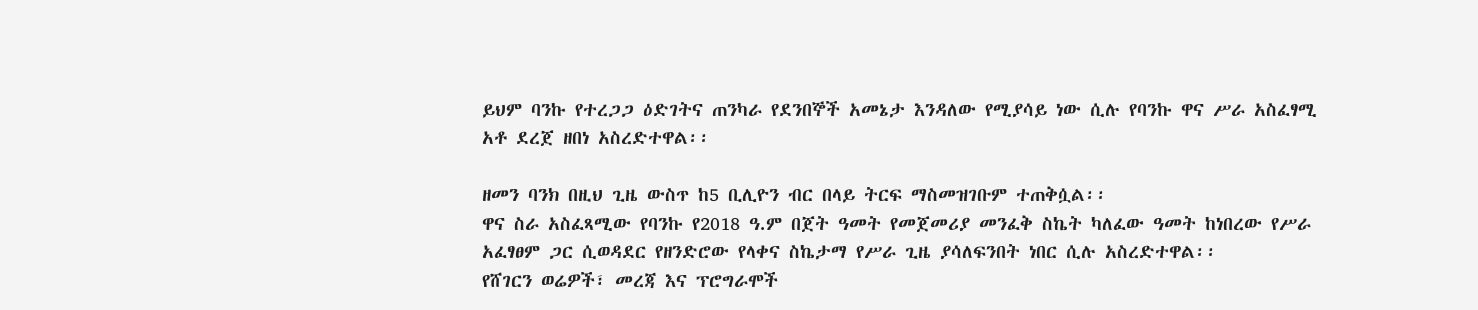ይህም ባንኩ የተረጋጋ ዕድገትና ጠንካራ የደንበኞች አመኔታ እንዳለው የሚያሳይ ነው ሲሉ የባንኩ ዋና ሥራ አስፈፃሚ አቶ ደረጀ ዘበነ አስረድተዋል፡፡

ዘመን ባንክ በዚህ ጊዜ ውስጥ ከ5 ቢሊዮን ብር በላይ ትርፍ ማስመዝገቡም ተጠቅሷል፡፡
ዋና ስራ አስፈጻሚው የባንኩ የ2018 ዓ.ም በጀት ዓመት የመጀመሪያ መንፈቅ ስኬት ካለፈው ዓመት ከነበረው የሥራ አፈፃፀም ጋር ሲወዳደር የዘንድሮው የላቀና ስኬታማ የሥራ ጊዜ ያሳለፍንበት ነበር ሲሉ አስረድተዋል፡፡
የሸገርን ወሬዎች፣ መረጃ እና ፕሮግራሞች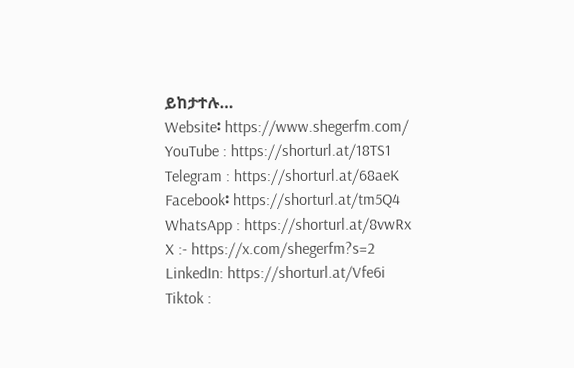ይከታተሉ…
Website፡ https://www.shegerfm.com/
YouTube : https://shorturl.at/18TS1
Telegram : https://shorturl.at/68aeK
Facebook፡ https://shorturl.at/tm5Q4
WhatsApp : https://shorturl.at/8vwRx
X :- https://x.com/shegerfm?s=2
LinkedIn: https://shorturl.at/Vfe6i
Tiktok :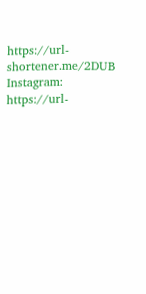https://url-shortener.me/2DUB
Instagram: https://url-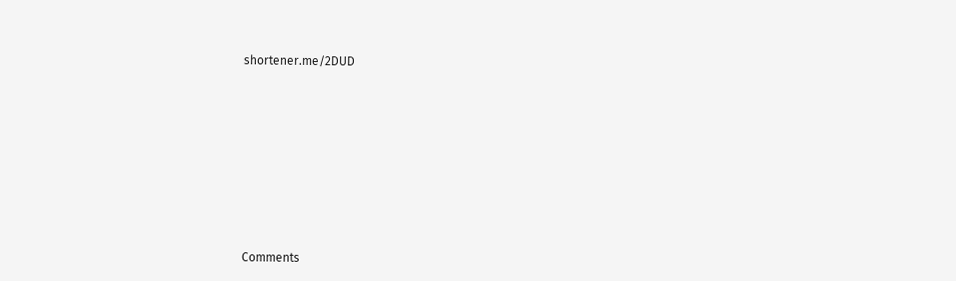shortener.me/2DUD












Comments